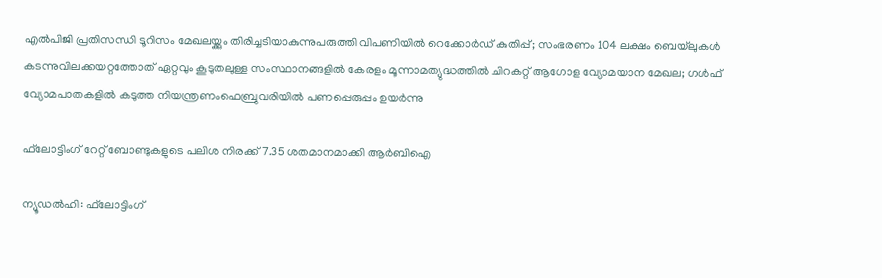എല്‍പിജി പ്രതിസന്ധി ടൂറിസം മേഖലയ്ക്കും തിരിച്ചടിയാകുന്നുപരുത്തി വിപണിയില്‍ റെക്കോര്‍ഡ് കുതിപ്പ്; സംഭരണം 104 ലക്ഷം ബെയ്‌ലുകള്‍ കടന്നുവിലക്കയറ്റത്തോത് ഏറ്റവും കൂടുതലുള്ള സംസ്ഥാനങ്ങളിൽ കേരളം മൂന്നാമത്യുദ്ധത്തില്‍ ചിറകറ്റ് ആഗോള വ്യോമയാന മേഖല; ഗള്‍ഫ് വ്യോമപാതകളില്‍ കടുത്ത നിയന്ത്രണംഫെബ്രുവരിയിൽ പണപ്പെരുപ്പം ഉയർന്നു

ഫ്‌ലോട്ടിംഗ് റേറ്റ് ബോണ്ടുകളുടെ പലിശ നിരക്ക് 7.35 ശതമാനമാക്കി ആര്‍ബിഐ

ന്യൂഡല്‍ഹി: ഫ്‌ലോട്ടിംഗ്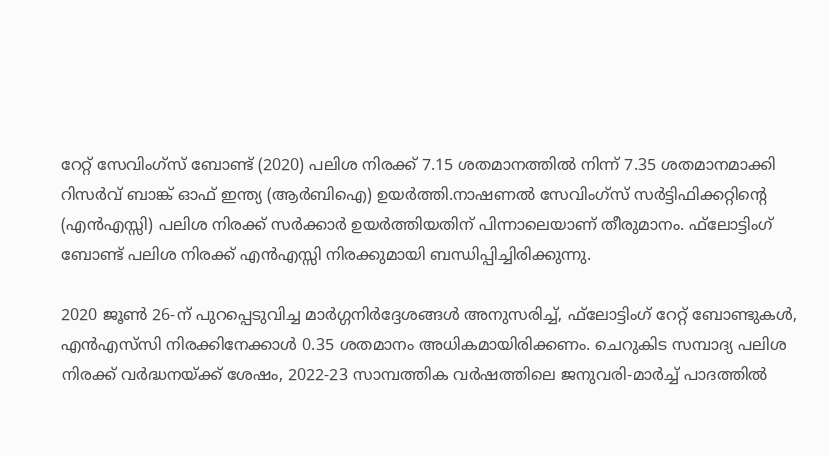റേറ്റ് സേവിംഗ്‌സ് ബോണ്ട്‌ (2020) പലിശ നിരക്ക് 7.15 ശതമാനത്തില്‍ നിന്ന് 7.35 ശതമാനമാക്കി റിസര്‍വ് ബാങ്ക് ഓഫ് ഇന്ത്യ (ആര്‍ബിഐ) ഉയര്‍ത്തി.നാഷണല്‍ സേവിംഗ്സ് സര്‍ട്ടിഫിക്കറ്റിന്റെ (എന്‍എസ്സി) പലിശ നിരക്ക് സര്‍ക്കാര്‍ ഉയര്‍ത്തിയതിന് പിന്നാലെയാണ് തീരുമാനം. ഫ്‌ലോട്ടിംഗ് ബോണ്ട്‌ പലിശ നിരക്ക് എന്‍എസ്സി നിരക്കുമായി ബന്ധിപ്പിച്ചിരിക്കുന്നു.

2020 ജൂണ്‍ 26-ന് പുറപ്പെടുവിച്ച മാര്‍ഗ്ഗനിര്‍ദ്ദേശങ്ങള്‍ അനുസരിച്ച്, ഫ്‌ലോട്ടിംഗ് റേറ്റ് ബോണ്ടുകള്‍, എന്‍എസ്‌സി നിരക്കിനേക്കാള്‍ 0.35 ശതമാനം അധികമായിരിക്കണം. ചെറുകിട സമ്പാദ്യ പലിശ നിരക്ക് വര്‍ദ്ധനയ്ക്ക് ശേഷം, 2022-23 സാമ്പത്തിക വര്‍ഷത്തിലെ ജനുവരി-മാര്‍ച്ച് പാദത്തില്‍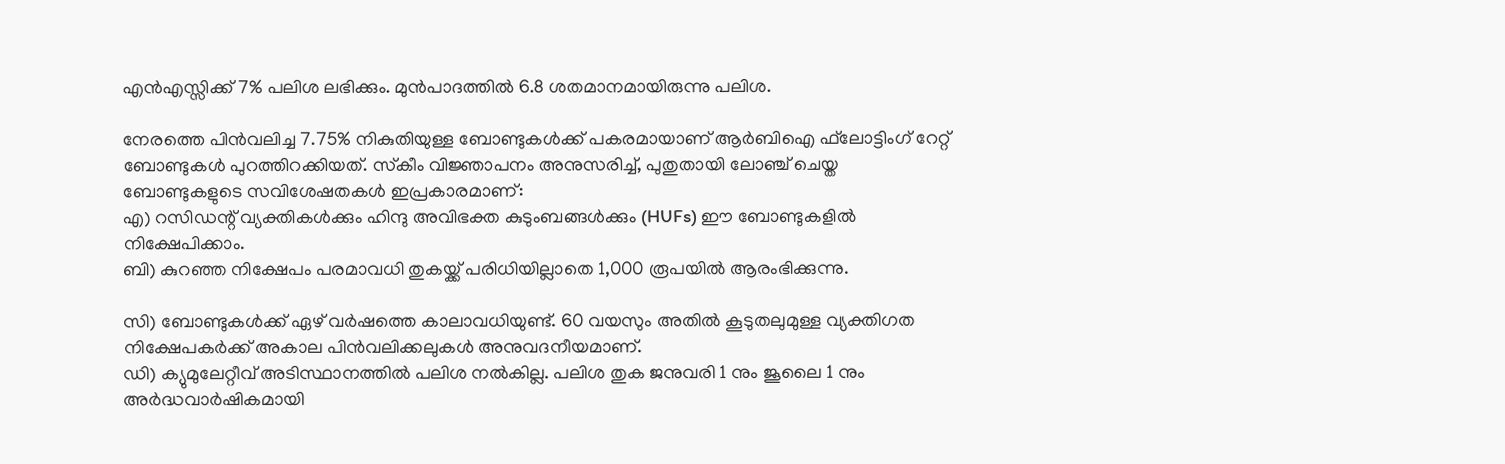എന്‍എസ്സിക്ക് 7% പലിശ ലഭിക്കും. മുന്‍പാദത്തില്‍ 6.8 ശതമാനമായിരുന്നു പലിശ.

നേരത്തെ പിന്‍വലിച്ച 7.75% നികുതിയുള്ള ബോണ്ടുകള്‍ക്ക് പകരമായാണ് ആര്‍ബിഐ ഫ്‌ലോട്ടിംഗ് റേറ്റ് ബോണ്ടുകള്‍ പുറത്തിറക്കിയത്. സ്‌കീം വിജ്ഞാപനം അനുസരിച്ച്, പുതുതായി ലോഞ്ച് ചെയ്ത ബോണ്ടുകളുടെ സവിശേഷതകള്‍ ഇപ്രകാരമാണ്:
എ) റസിഡന്റ് വ്യക്തികള്‍ക്കും ഹിന്ദു അവിഭക്ത കുടുംബങ്ങള്‍ക്കും (HUFs) ഈ ബോണ്ടുകളില്‍ നിക്ഷേപിക്കാം.
ബി) കുറഞ്ഞ നിക്ഷേപം പരമാവധി തുകയ്ക്ക് പരിധിയില്ലാതെ 1,000 രൂപയില്‍ ആരംഭിക്കുന്നു.

സി) ബോണ്ടുകള്‍ക്ക് ഏഴ് വര്‍ഷത്തെ കാലാവധിയുണ്ട്. 60 വയസും അതില്‍ കൂടുതലുമുള്ള വ്യക്തിഗത നിക്ഷേപകര്‍ക്ക് അകാല പിന്‍വലിക്കലുകള്‍ അനുവദനീയമാണ്.
ഡി) ക്യുമുലേറ്റീവ് അടിസ്ഥാനത്തില്‍ പലിശ നല്‍കില്ല. പലിശ തുക ജനുവരി 1 നും ജൂലൈ 1 നും അര്‍ദ്ധവാര്‍ഷികമായി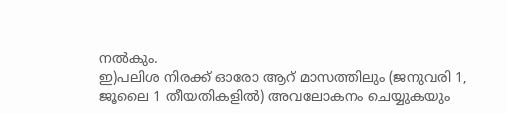നല്‍കും.
ഇ)പലിശ നിരക്ക് ഓരോ ആറ് മാസത്തിലും (ജനുവരി 1, ജൂലൈ 1 തീയതികളില്‍) അവലോകനം ചെയ്യുകയും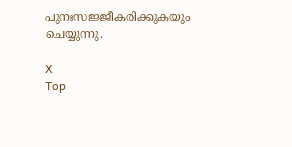പുനഃസജ്ജീകരിക്കുകയും ചെയ്യുന്നു.

X
Top